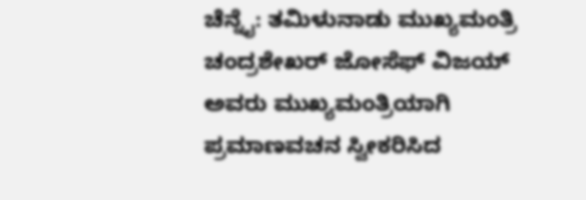ಚೆನ್ನೈ: ತಮಿಳುನಾಡು ಮುಖ್ಯಮಂತ್ರಿ ಚಂದ್ರಶೇಖರ್ ಜೋಸೆಫ್ ವಿಜಯ್ ಅವರು ಮುಖ್ಯಮಂತ್ರಿಯಾಗಿ ಪ್ರಮಾಣವಚನ ಸ್ವೀಕರಿಸಿದ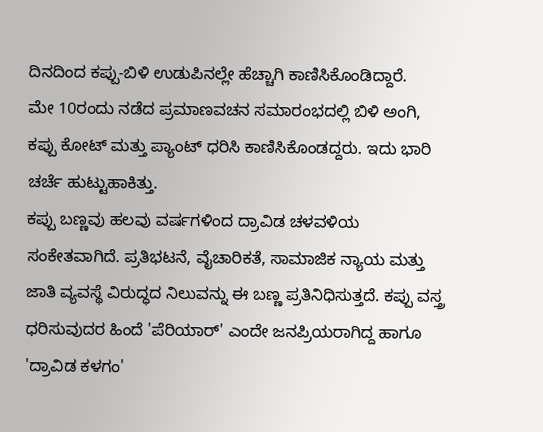ದಿನದಿಂದ ಕಪ್ಪು-ಬಿಳಿ ಉಡುಪಿನಲ್ಲೇ ಹೆಚ್ಚಾಗಿ ಕಾಣಿಸಿಕೊಂಡಿದ್ದಾರೆ.
ಮೇ 10ರಂದು ನಡೆದ ಪ್ರಮಾಣವಚನ ಸಮಾರಂಭದಲ್ಲಿ ಬಿಳಿ ಅಂಗಿ, ಕಪ್ಪು ಕೋಟ್ ಮತ್ತು ಪ್ಯಾಂಟ್ ಧರಿಸಿ ಕಾಣಿಸಿಕೊಂಡದ್ದರು. ಇದು ಭಾರಿ ಚರ್ಚೆ ಹುಟ್ಟುಹಾಕಿತ್ತು.
ಕಪ್ಪು ಬಣ್ಣವು ಹಲವು ವರ್ಷಗಳಿಂದ ದ್ರಾವಿಡ ಚಳವಳಿಯ ಸಂಕೇತವಾಗಿದೆ. ಪ್ರತಿಭಟನೆ, ವೈಚಾರಿಕತೆ, ಸಾಮಾಜಿಕ ನ್ಯಾಯ ಮತ್ತು ಜಾತಿ ವ್ಯವಸ್ಥೆ ವಿರುದ್ಧದ ನಿಲುವನ್ನು ಈ ಬಣ್ಣ ಪ್ರತಿನಿಧಿಸುತ್ತದೆ. ಕಪ್ಪು ವಸ್ತ್ರ ಧರಿಸುವುದರ ಹಿಂದೆ 'ಪೆರಿಯಾರ್' ಎಂದೇ ಜನಪ್ರಿಯರಾಗಿದ್ದ ಹಾಗೂ 'ದ್ರಾವಿಡ ಕಳಗಂ'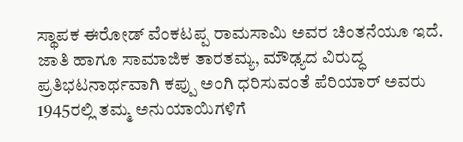ಸ್ಥಾಪಕ ಈರೋಡ್ ವೆಂಕಟಪ್ಪ ರಾಮಸಾಮಿ ಅವರ ಚಿಂತನೆಯೂ ಇದೆ. ಜಾತಿ ಹಾಗೂ ಸಾಮಾಜಿಕ ತಾರತಮ್ಯ, ಮೌಢ್ಯದ ವಿರುದ್ಧ ಪ್ರತಿಭಟನಾರ್ಥವಾಗಿ ಕಪ್ಪು ಅಂಗಿ ಧರಿಸುವಂತೆ ಪೆರಿಯಾರ್ ಅವರು 1945ರಲ್ಲಿ ತಮ್ಮ ಅನುಯಾಯಿಗಳಿಗೆ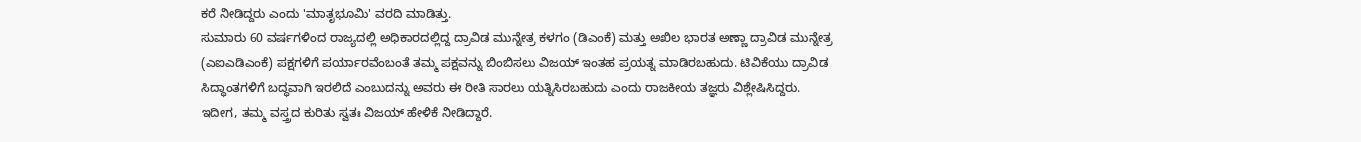ಕರೆ ನೀಡಿದ್ದರು ಎಂದು 'ಮಾತೃಭೂಮಿ' ವರದಿ ಮಾಡಿತ್ತು.
ಸುಮಾರು 60 ವರ್ಷಗಳಿಂದ ರಾಜ್ಯದಲ್ಲಿ ಅಧಿಕಾರದಲ್ಲಿದ್ದ ದ್ರಾವಿಡ ಮುನ್ನೇತ್ರ ಕಳಗಂ (ಡಿಎಂಕೆ) ಮತ್ತು ಅಖಿಲ ಭಾರತ ಅಣ್ಣಾ ದ್ರಾವಿಡ ಮುನ್ನೇತ್ರ (ಎಐಎಡಿಎಂಕೆ) ಪಕ್ಷಗಳಿಗೆ ಪರ್ಯಾರವೆಂಬಂತೆ ತಮ್ಮ ಪಕ್ಷವನ್ನು ಬಿಂಬಿಸಲು ವಿಜಯ್ ಇಂತಹ ಪ್ರಯತ್ನ ಮಾಡಿರಬಹುದು. ಟಿವಿಕೆಯು ದ್ರಾವಿಡ ಸಿದ್ಧಾಂತಗಳಿಗೆ ಬದ್ಧವಾಗಿ ಇರಲಿದೆ ಎಂಬುದನ್ನು ಅವರು ಈ ರೀತಿ ಸಾರಲು ಯತ್ನಿಸಿರಬಹುದು ಎಂದು ರಾಜಕೀಯ ತಜ್ಞರು ವಿಶ್ಲೇಷಿಸಿದ್ದರು.
ಇದೀಗ, ತಮ್ಮ ವಸ್ತ್ರದ ಕುರಿತು ಸ್ವತಃ ವಿಜಯ್ ಹೇಳಿಕೆ ನೀಡಿದ್ದಾರೆ.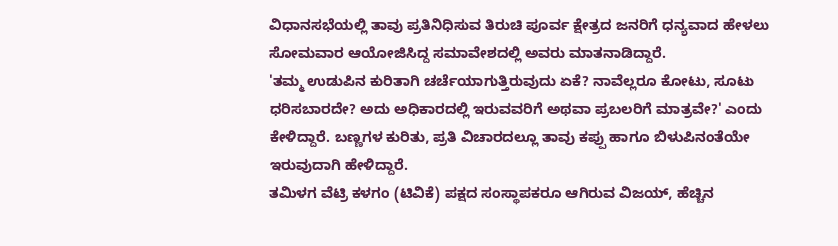ವಿಧಾನಸಭೆಯಲ್ಲಿ ತಾವು ಪ್ರತಿನಿಧಿಸುವ ತಿರುಚಿ ಪೂರ್ವ ಕ್ಷೇತ್ರದ ಜನರಿಗೆ ಧನ್ಯವಾದ ಹೇಳಲು ಸೋಮವಾರ ಆಯೋಜಿಸಿದ್ದ ಸಮಾವೇಶದಲ್ಲಿ ಅವರು ಮಾತನಾಡಿದ್ದಾರೆ.
'ತಮ್ಮ ಉಡುಪಿನ ಕುರಿತಾಗಿ ಚರ್ಚೆಯಾಗುತ್ತಿರುವುದು ಏಕೆ? ನಾವೆಲ್ಲರೂ ಕೋಟು, ಸೂಟು ಧರಿಸಬಾರದೇ? ಅದು ಅಧಿಕಾರದಲ್ಲಿ ಇರುವವರಿಗೆ ಅಥವಾ ಪ್ರಬಲರಿಗೆ ಮಾತ್ರವೇ?' ಎಂದು ಕೇಳಿದ್ದಾರೆ. ಬಣ್ಣಗಳ ಕುರಿತು, ಪ್ರತಿ ವಿಚಾರದಲ್ಲೂ ತಾವು ಕಪ್ಪು ಹಾಗೂ ಬಿಳುಪಿನಂತೆಯೇ ಇರುವುದಾಗಿ ಹೇಳಿದ್ದಾರೆ.
ತಮಿಳಗ ವೆಟ್ರಿ ಕಳಗಂ (ಟಿವಿಕೆ) ಪಕ್ಷದ ಸಂಸ್ಥಾಪಕರೂ ಆಗಿರುವ ವಿಜಯ್, ಹೆಚ್ಚಿನ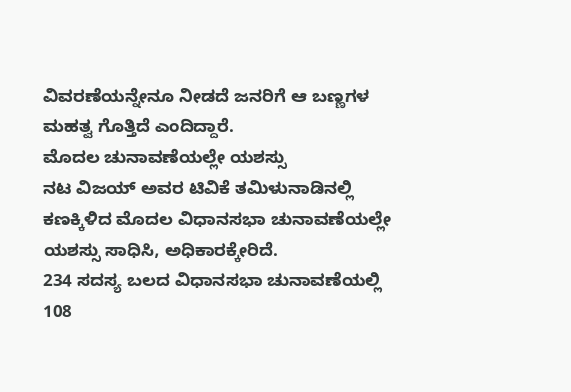ವಿವರಣೆಯನ್ನೇನೂ ನೀಡದೆ ಜನರಿಗೆ ಆ ಬಣ್ಣಗಳ ಮಹತ್ವ ಗೊತ್ತಿದೆ ಎಂದಿದ್ದಾರೆ.
ಮೊದಲ ಚುನಾವಣೆಯಲ್ಲೇ ಯಶಸ್ಸು
ನಟ ವಿಜಯ್ ಅವರ ಟಿವಿಕೆ ತಮಿಳುನಾಡಿನಲ್ಲಿ ಕಣಕ್ಕಿಳಿದ ಮೊದಲ ವಿಧಾನಸಭಾ ಚುನಾವಣೆಯಲ್ಲೇ ಯಶಸ್ಸು ಸಾಧಿಸಿ, ಅಧಿಕಾರಕ್ಕೇರಿದೆ.
234 ಸದಸ್ಯ ಬಲದ ವಿಧಾನಸಭಾ ಚುನಾವಣೆಯಲ್ಲಿ 108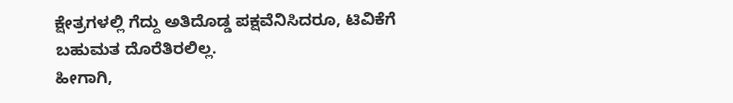ಕ್ಷೇತ್ರಗಳಲ್ಲಿ ಗೆದ್ದು ಅತಿದೊಡ್ಡ ಪಕ್ಷವೆನಿಸಿದರೂ, ಟಿವಿಕೆಗೆ ಬಹುಮತ ದೊರೆತಿರಲಿಲ್ಲ.
ಹೀಗಾಗಿ,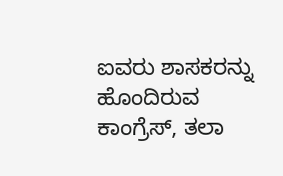ಐವರು ಶಾಸಕರನ್ನು ಹೊಂದಿರುವ ಕಾಂಗ್ರೆಸ್, ತಲಾ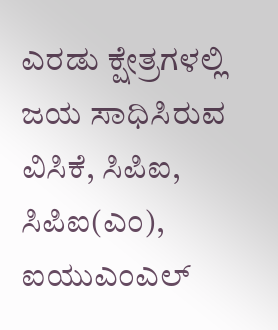ಎರಡು ಕ್ಷೇತ್ರಗಳಲ್ಲಿ ಜಯ ಸಾಧಿಸಿರುವ ವಿಸಿಕೆ, ಸಿಪಿಐ, ಸಿಪಿಐ(ಎಂ), ಐಯುಎಂಎಲ್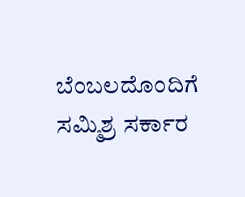ಬೆಂಬಲದೊಂದಿಗೆ ಸಮ್ಮಿಶ್ರ ಸರ್ಕಾರ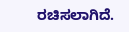ರಚಿಸಲಾಗಿದೆ.